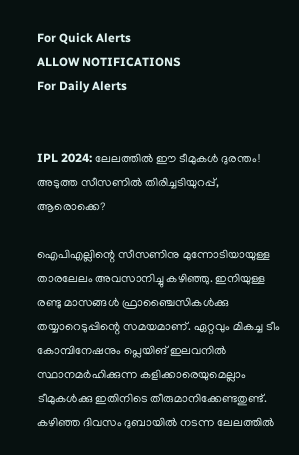For Quick Alerts
ALLOW NOTIFICATIONS
For Daily Alerts


IPL 2024: ലേലത്തില്‍ ഈ ടീമുകള്‍ ദുരന്തം! അടുത്ത സീസണില്‍ തിരിച്ചടിയുറപ്പ്, ആരൊക്കെ?

ഐപിഎല്ലിന്റെ സീസണിനു മുന്നോടിയായുള്ള താരലേലം അവസാനിച്ചു കഴിഞ്ഞു. ഇനിയുള്ള രണ്ടു മാസങ്ങള്‍ ഫ്രാഞ്ചൈസികള്‍ക്കു തയ്യാറെടുപ്പിന്റെ സമയമാണ്. ഏറ്റവും മികച്ച ടീം കോമ്പിനേഷനും പ്ലെയിങ് ഇലവനില്‍ സ്ഥാനമര്‍ഹിക്കുന്ന കളിക്കാരെയുമെല്ലാം ടീമുകള്‍ക്കു ഇതിനിടെ തീരുമാനിക്കേണ്ടതുണ്ട്. കഴിഞ്ഞ ദിവസം ദുബായില്‍ നടന്ന ലേലത്തില്‍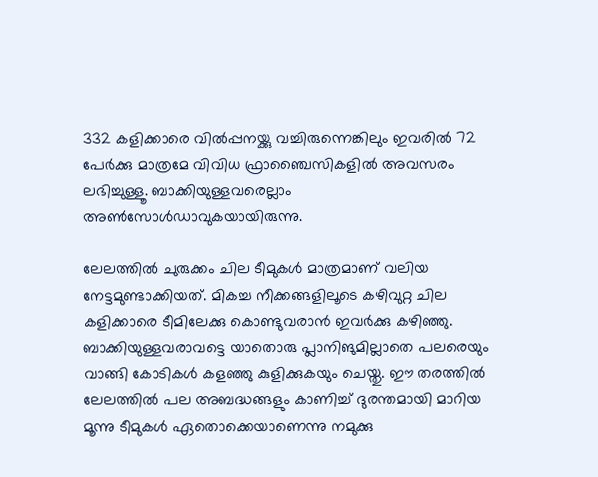332 കളിക്കാരെ വില്‍പ്പനയ്ക്കു വച്ചിരുന്നെങ്കിലും ഇവരില്‍ 72 പേര്‍ക്കു മാത്രമേ വിവിധ ഫ്രാഞ്ചൈസികളില്‍ അവസരം ലഭിച്ചുള്ളൂ. ബാക്കിയുള്ളവരെല്ലാം അണ്‍സോള്‍ഡാവുകയായിരുന്നു.

ലേലത്തില്‍ ചുരുക്കം ചില ടീമുകള്‍ മാത്രമാണ് വലിയ നേട്ടമുണ്ടാക്കിയത്. മികച്ച നീക്കങ്ങളിലൂടെ കഴിവുറ്റ ചില കളിക്കാരെ ടീമിലേക്കു കൊണ്ടുവരാന്‍ ഇവര്‍ക്കു കഴിഞ്ഞു. ബാക്കിയുള്ളവരാവട്ടെ യാതൊരു പ്ലാനിങുമില്ലാതെ പലരെയും വാങ്ങി കോടികള്‍ കളഞ്ഞു കുളിക്കുകയും ചെയ്തു. ഈ തരത്തില്‍ ലേലത്തില്‍ പല അബദ്ധങ്ങളും കാണിച്ച് ദുരന്തമായി മാറിയ മൂന്നു ടീമുകള്‍ ഏതൊക്കെയാണെന്നു നമുക്കു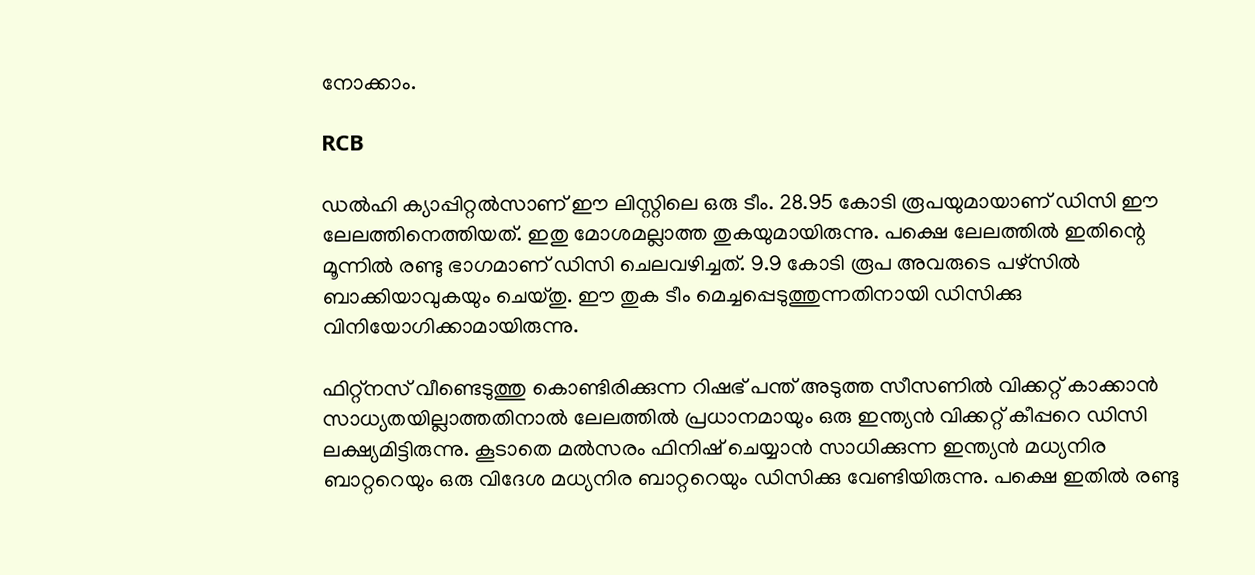നോക്കാം.

RCB

ഡല്‍ഹി ക്യാപ്പിറ്റല്‍സാണ് ഈ ലിസ്റ്റിലെ ഒരു ടീം. 28.95 കോടി രൂപയുമായാണ് ഡിസി ഈ ലേലത്തിനെത്തിയത്. ഇതു മോശമല്ലാത്ത തുകയുമായിരുന്നു. പക്ഷെ ലേലത്തില്‍ ഇതിന്റെ മൂന്നില്‍ രണ്ടു ഭാഗമാണ് ഡിസി ചെലവഴിച്ചത്. 9.9 കോടി രൂപ അവരുടെ പഴ്‌സില്‍ ബാക്കിയാവുകയും ചെയ്തു. ഈ തുക ടീം മെച്ചപ്പെടുത്തുന്നതിനായി ഡിസിക്കു വിനിയോഗിക്കാമായിരുന്നു.

ഫിറ്റ്‌നസ് വീണ്ടെടുത്തു കൊണ്ടിരിക്കുന്ന റിഷഭ് പന്ത് അടുത്ത സീസണില്‍ വിക്കറ്റ് കാക്കാന്‍ സാധ്യതയില്ലാത്തതിനാല്‍ ലേലത്തില്‍ പ്രധാനമായും ഒരു ഇന്ത്യന്‍ വിക്കറ്റ് കീപ്പറെ ഡിസി ലക്ഷ്യമിട്ടിരുന്നു. കൂടാതെ മല്‍സരം ഫിനിഷ് ചെയ്യാന്‍ സാധിക്കുന്ന ഇന്ത്യന്‍ മധ്യനിര ബാറ്ററെയും ഒരു വിദേശ മധ്യനിര ബാറ്ററെയും ഡിസിക്കു വേണ്ടിയിരുന്നു. പക്ഷെ ഇതില്‍ രണ്ടു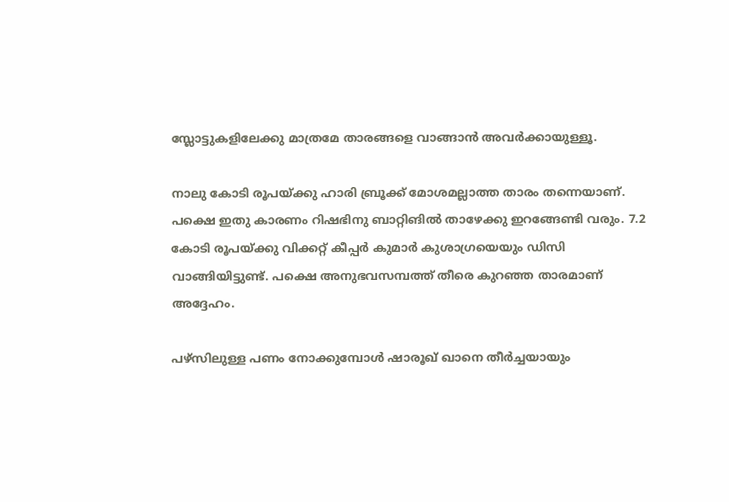സ്ലോട്ടുകളിലേക്കു മാത്രമേ താരങ്ങളെ വാങ്ങാന്‍ അവര്‍ക്കായുള്ളൂ.

നാലു കോടി രൂപയ്ക്കു ഹാരി ബ്രൂക്ക് മോശമല്ലാത്ത താരം തന്നെയാണ്. പക്ഷെ ഇതു കാരണം റിഷഭിനു ബാറ്റിങില്‍ താഴേക്കു ഇറങ്ങേണ്ടി വരും. 7.2 കോടി രൂപയ്ക്കു വിക്കറ്റ് കീപ്പര്‍ കുമാര്‍ കുശാഗ്രയെയും ഡിസി വാങ്ങിയിട്ടുണ്ട്. പക്ഷെ അനുഭവസമ്പത്ത് തീരെ കുറഞ്ഞ താരമാണ് അദ്ദേഹം.

പഴ്‌സിലുള്ള പണം നോക്കുമ്പോള്‍ ഷാരൂഖ് ഖാനെ തീര്‍ച്ചയായും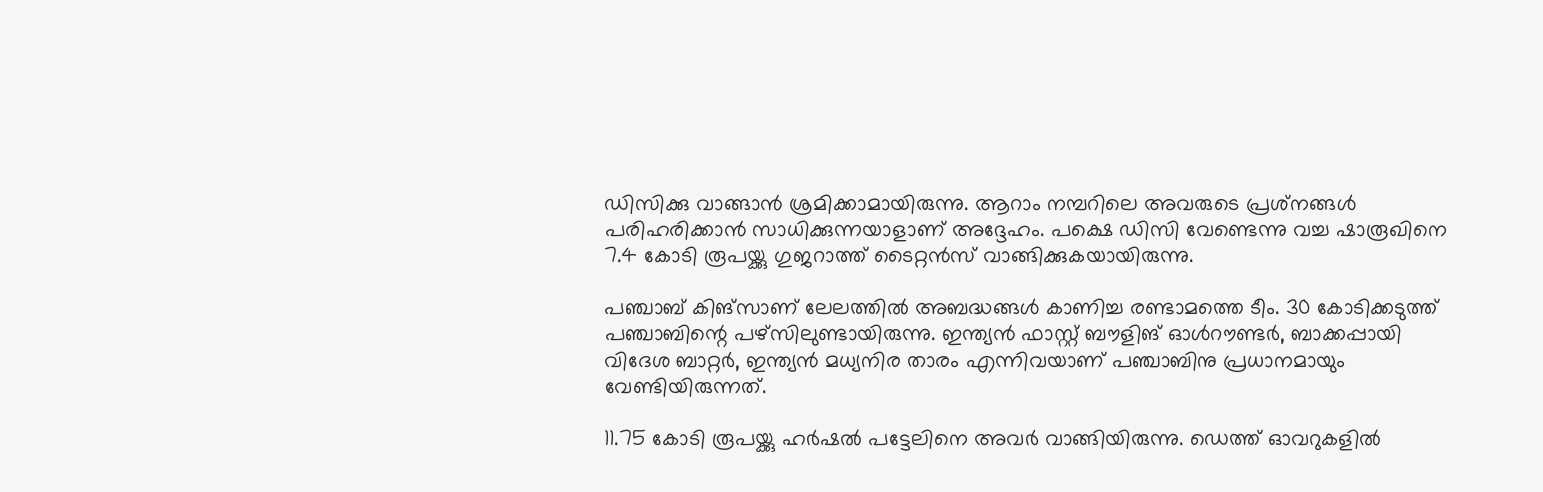ഡിസിക്കു വാങ്ങാന്‍ ശ്രമിക്കാമായിരുന്നു. ആറാം നമ്പറിലെ അവരുടെ പ്രശ്‌നങ്ങള്‍ പരിഹരിക്കാന്‍ സാധിക്കുന്നയാളാണ് അദ്ദേഹം. പക്ഷെ ഡിസി വേണ്ടെന്നു വച്ച ഷാരൂഖിനെ 7.4 കോടി രൂപയ്ക്കു ഗുജറാത്ത് ടൈറ്റന്‍സ് വാങ്ങിക്കുകയായിരുന്നു.

പഞ്ചാബ് കിങ്‌സാണ് ലേലത്തില്‍ അബദ്ധങ്ങള്‍ കാണിച്ച രണ്ടാമത്തെ ടീം. 30 കോടിക്കടുത്ത് പഞ്ചാബിന്റെ പഴ്‌സിലുണ്ടായിരുന്നു. ഇന്ത്യന്‍ ഫാസ്റ്റ് ബൗളിങ് ഓള്‍റൗണ്ടര്‍, ബാക്കപ്പായി വിദേശ ബാറ്റര്‍, ഇന്ത്യന്‍ മധ്യനിര താരം എന്നിവയാണ് പഞ്ചാബിനു പ്രധാനമായും വേണ്ടിയിരുന്നത്.

11.75 കോടി രൂപയ്ക്കു ഹര്‍ഷല്‍ പട്ടേലിനെ അവര്‍ വാങ്ങിയിരുന്നു. ഡെത്ത് ഓവറുകളില്‍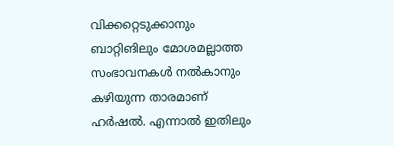വിക്കറ്റെടുക്കാനും ബാറ്റിങിലും മോശമല്ലാത്ത സംഭാവനകള്‍ നല്‍കാനും കഴിയുന്ന താരമാണ് ഹര്‍ഷല്‍. എന്നാല്‍ ഇതിലും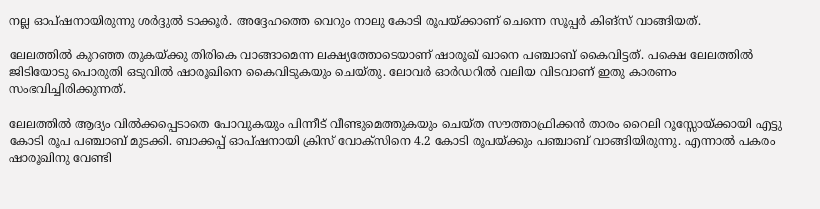നല്ല ഓപ്ഷനായിരുന്നു ശര്‍ദ്ദുല്‍ ടാക്കൂര്‍. അദ്ദേഹത്തെ വെറും നാലു കോടി രൂപയ്ക്കാണ് ചെന്നെ സൂപ്പര്‍ കിങ്‌സ് വാങ്ങിയത്.

ലേലത്തില്‍ കുറഞ്ഞ തുകയ്ക്കു തിരികെ വാങ്ങാമെന്ന ലക്ഷ്യത്തോടെയാണ് ഷാരൂഖ് ഖാനെ പഞ്ചാബ് കൈവിട്ടത്. പക്ഷെ ലേലത്തില്‍ ജിടിയോടു പൊരുതി ഒടുവില്‍ ഷാരൂഖിനെ കൈവിടുകയും ചെയ്തു. ലോവര്‍ ഓര്‍ഡറില്‍ വലിയ വിടവാണ് ഇതു കാരണം സംഭവിച്ചിരിക്കുന്നത്.

ലേലത്തില്‍ ആദ്യം വില്‍ക്കപ്പെടാതെ പോവുകയും പിന്നീട് വീണ്ടുമെത്തുകയും ചെയ്ത സൗത്താഫ്രിക്കന്‍ താരം റൈലി റൂസ്സോയ്ക്കായി എട്ടു കോടി രൂപ പഞ്ചാബ് മുടക്കി. ബാക്കപ്പ് ഓപ്ഷനായി ക്രിസ് വോക്‌സിനെ 4.2 കോടി രൂപയ്ക്കും പഞ്ചാബ് വാങ്ങിയിരുന്നു. എന്നാല്‍ പകരം ഷാരൂഖിനു വേണ്ടി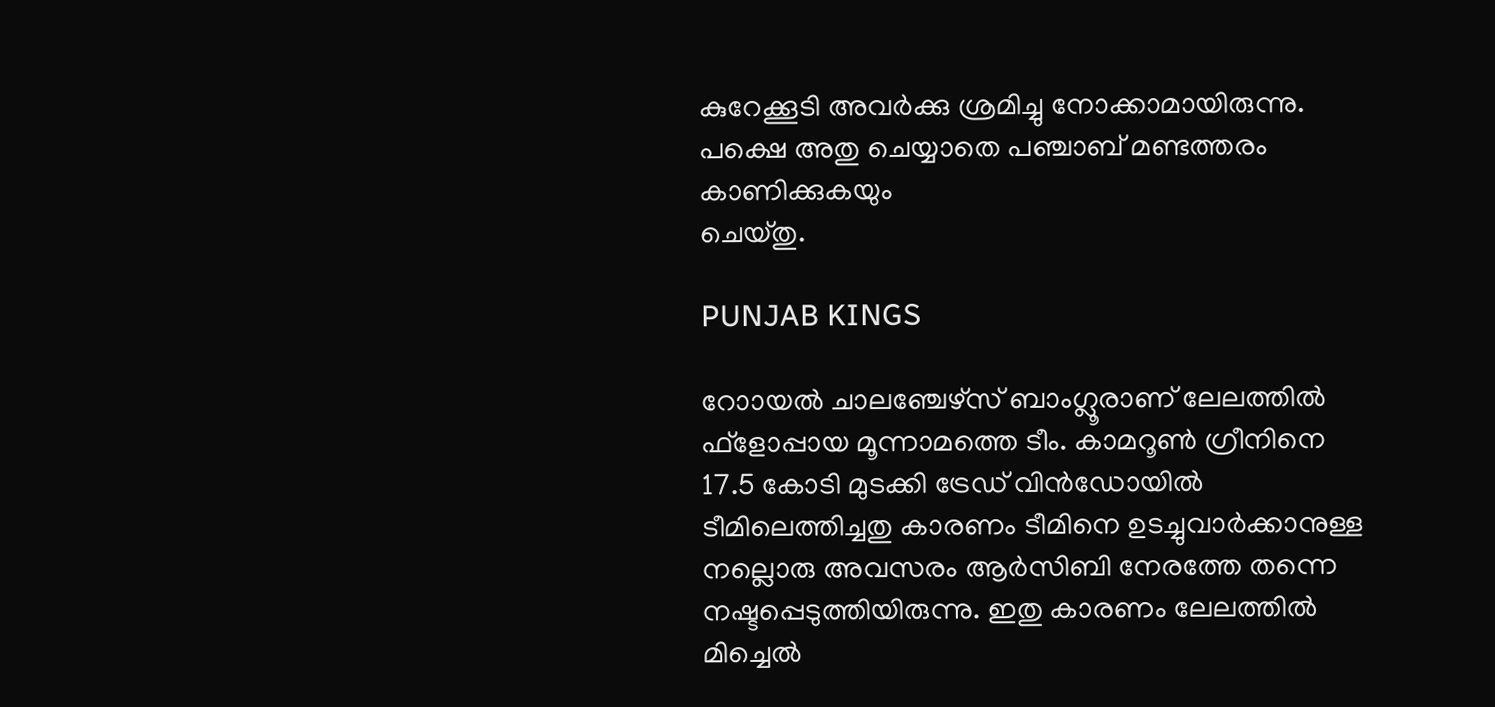കുറേക്കൂടി അവര്‍ക്കു ശ്രമിച്ചു നോക്കാമായിരുന്നു. പക്ഷെ അതു ചെയ്യാതെ പഞ്ചാബ് മണ്ടത്തരം കാണിക്കുകയും
ചെയ്തു.

PUNJAB KINGS

റോായല്‍ ചാലഞ്ചേഴ്‌സ് ബാംഗ്ലൂരാണ് ലേലത്തില്‍ ഫ്‌ളോപ്പായ മൂന്നാമത്തെ ടീം. കാമറൂണ്‍ ഗ്രീനിനെ 17.5 കോടി മുടക്കി ട്രേഡ് വിന്‍ഡോയില്‍ ടീമിലെത്തിച്ചതു കാരണം ടീമിനെ ഉടച്ചുവാര്‍ക്കാനുള്ള നല്ലൊരു അവസരം ആര്‍സിബി നേരത്തേ തന്നെ നഷ്ടപ്പെടുത്തിയിരുന്നു. ഇതു കാരണം ലേലത്തില്‍ മിച്ചെല്‍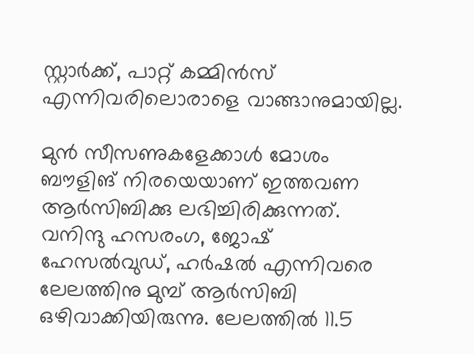സ്റ്റാര്‍ക്ക്, പാറ്റ് കമ്മിന്‍സ് എന്നിവരിലൊരാളെ വാങ്ങാനുമായില്ല.

മുന്‍ സീസണുകളേക്കാള്‍ മോശം ബൗളിങ് നിരയെയാണ് ഇത്തവണ ആര്‍സിബിക്കു ലഭിച്ചിരിക്കുന്നത്. വനിന്ദു ഹസരംഗ, ജോഷ് ഹേസല്‍വുഡ്, ഹര്‍ഷല്‍ എന്നിവരെ ലേലത്തിനു മുമ്പ് ആര്‍സിബി ഒഴിവാക്കിയിരുന്നു. ലേലത്തില്‍ 11.5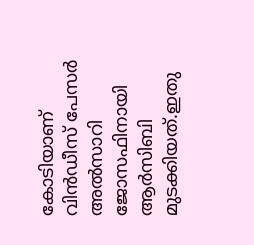കോടിയാണ് വിന്‍ഡീസ് പേസര്‍ അല്‍സാറി ജോസഫിനായി ആര്‍സിബി മുടക്കിയത്.ഇതു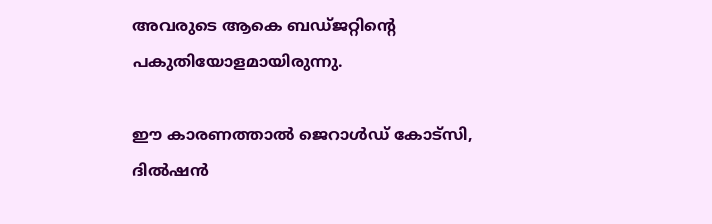അവരുടെ ആകെ ബഡ്ജറ്റിന്റെ പകുതിയോളമായിരുന്നു.

ഈ കാരണത്താല്‍ ജെറാള്‍ഡ് കോട്‌സി, ദില്‍ഷന്‍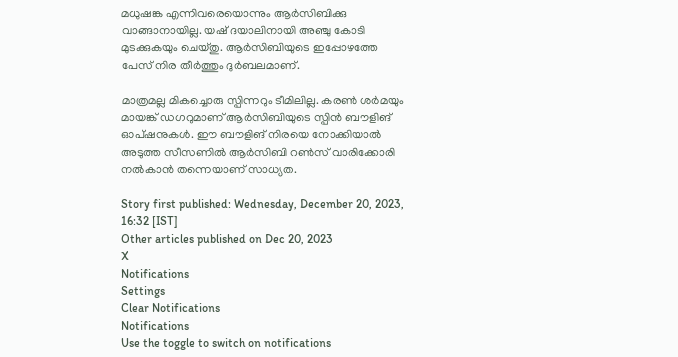മധുഷങ്ക എന്നിവരെയൊന്നും ആര്‍സിബിക്കു വാങ്ങാനായില്ല. യഷ് ദയാലിനായി അഞ്ചു കോടി മുടക്കുകയും ചെയ്തു. ആര്‍സിബിയുടെ ഇപ്പോഴത്തേ പേസ് നിര തീര്‍ത്തും ദുര്‍ബലമാണ്.

മാത്രമല്ല മികച്ചൊരു സ്പിന്നറും ടീമിലില്ല. കരണ്‍ ശര്‍മയും മായങ്ക് ഡഗറുമാണ് ആര്‍സിബിയുടെ സ്പിന്‍ ബൗളിങ് ഓപ്ഷനുകള്‍. ഈ ബൗളിങ് നിരയെ നോക്കിയാല്‍ അടുത്ത സീസണില്‍ ആര്‍സിബി റണ്‍സ് വാരിക്കോരി നല്‍കാന്‍ തന്നെയാണ് സാധ്യത.

Story first published: Wednesday, December 20, 2023, 16:32 [IST]
Other articles published on Dec 20, 2023
X
Notifications
Settings
Clear Notifications
Notifications
Use the toggle to switch on notifications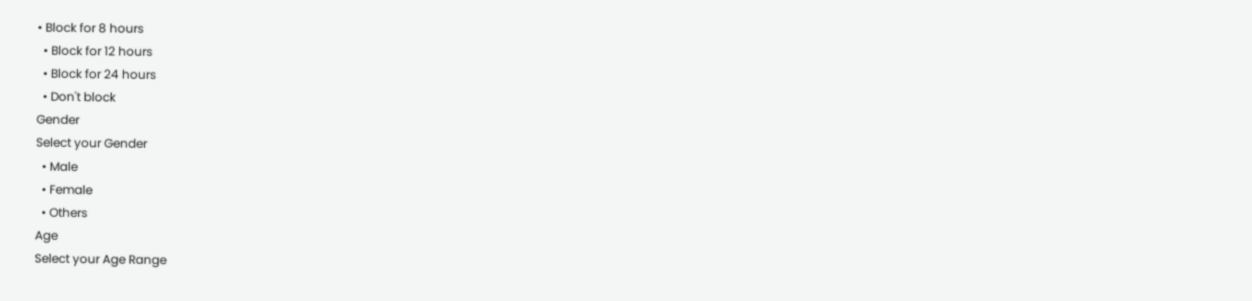• Block for 8 hours
  • Block for 12 hours
  • Block for 24 hours
  • Don't block
Gender
Select your Gender
  • Male
  • Female
  • Others
Age
Select your Age Range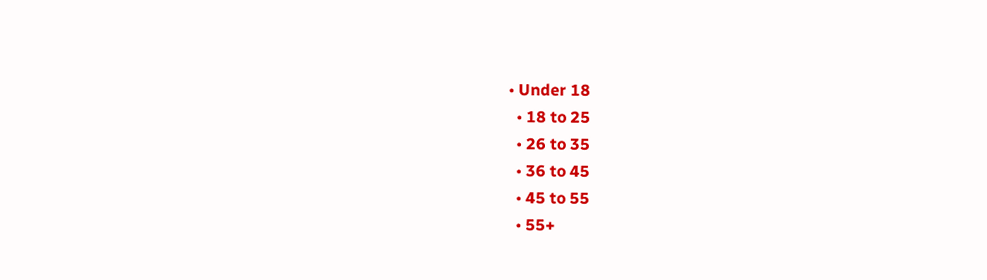• Under 18
  • 18 to 25
  • 26 to 35
  • 36 to 45
  • 45 to 55
  • 55+